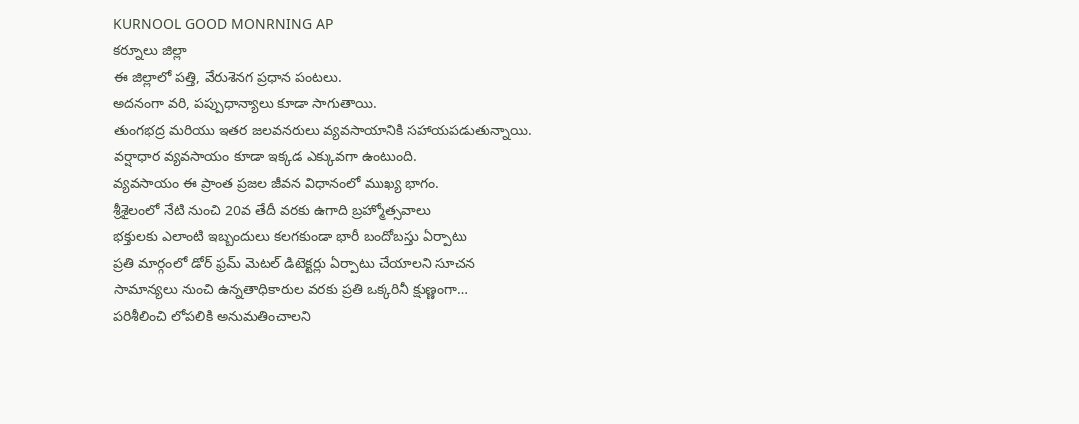KURNOOL GOOD MONRNING AP
కర్నూలు జిల్లా
ఈ జిల్లాలో పత్తి, వేరుశెనగ ప్రధాన పంటలు.
అదనంగా వరి, పప్పుధాన్యాలు కూడా సాగుతాయి.
తుంగభద్ర మరియు ఇతర జలవనరులు వ్యవసాయానికి సహాయపడుతున్నాయి.
వర్షాధార వ్యవసాయం కూడా ఇక్కడ ఎక్కువగా ఉంటుంది.
వ్యవసాయం ఈ ప్రాంత ప్రజల జీవన విధానంలో ముఖ్య భాగం.
శ్రీశైలంలో నేటి నుంచి 20వ తేదీ వరకు ఉగాది బ్రహ్మోత్సవాలు
భక్తులకు ఎలాంటి ఇబ్బందులు కలగకుండా భారీ బందోబస్తు ఏర్పాటు
ప్రతి మార్గంలో డోర్ ఫ్రమ్ మెటల్ డిటెక్టర్లు ఏర్పాటు చేయాలని సూచన
సామాన్యలు నుంచి ఉన్నతాధికారుల వరకు ప్రతి ఒక్కరినీ క్షుణ్ణంగా…
పరిశీలించి లోపలికి అనుమతించాలని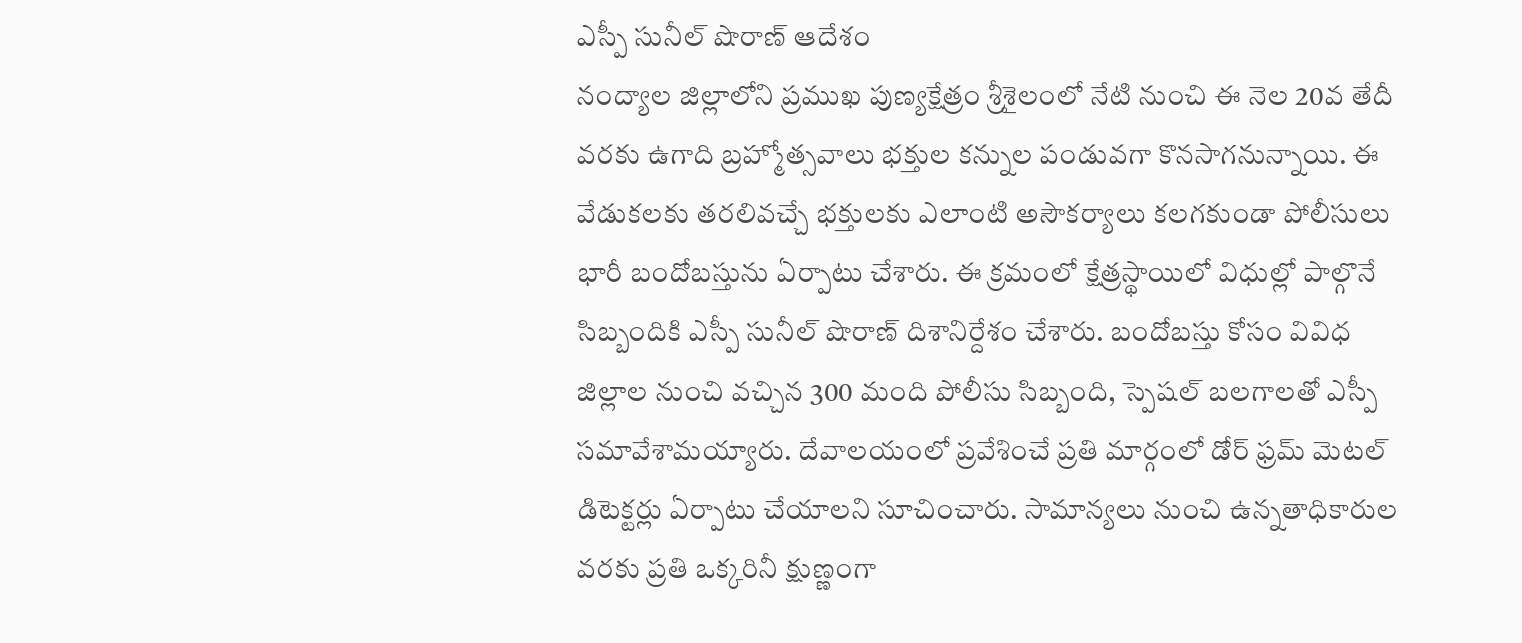ఎస్పీ సునీల్ షొరాణ్ ఆదేశం
నంద్యాల జిల్లాలోని ప్రముఖ పుణ్యక్షేత్రం శ్రీశైలంలో నేటి నుంచి ఈ నెల 20వ తేదీ వరకు ఉగాది బ్రహ్మోత్సవాలు భక్తుల కన్నుల పండువగా కొనసాగనున్నాయి. ఈ వేడుకలకు తరలివచ్చే భక్తులకు ఎలాంటి అసౌకర్యాలు కలగకుండా పోలీసులు భారీ బందోబస్తును ఏర్పాటు చేశారు. ఈ క్రమంలో క్షేత్రస్థాయిలో విధుల్లో పాల్గొనే సిబ్బందికి ఎస్పీ సునీల్ షొరాణ్ దిశానిర్దేశం చేశారు. బందోబస్తు కోసం వివిధ జిల్లాల నుంచి వచ్చిన 300 మంది పోలీసు సిబ్బంది, స్పెషల్ బలగాలతో ఎస్పీ సమావేశామయ్యారు. దేవాలయంలో ప్రవేశించే ప్రతి మార్గంలో డోర్ ఫ్రమ్ మెటల్ డిటెక్టర్లు ఏర్పాటు చేయాలని సూచించారు. సామాన్యలు నుంచి ఉన్నతాధికారుల వరకు ప్రతి ఒక్కరినీ క్షుణ్ణంగా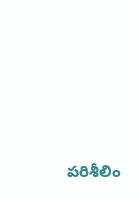పరిశీలిం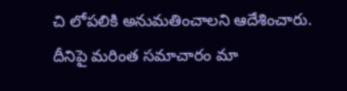చి లోపలికి అనుమతించాలని ఆదేశించారు. దీనిపై మరింత సమాచారం మా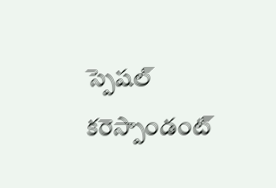స్పెషల్ కరెస్పాండంట్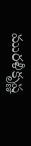మురళీకృష్ణ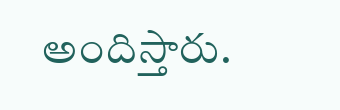అందిస్తారు.